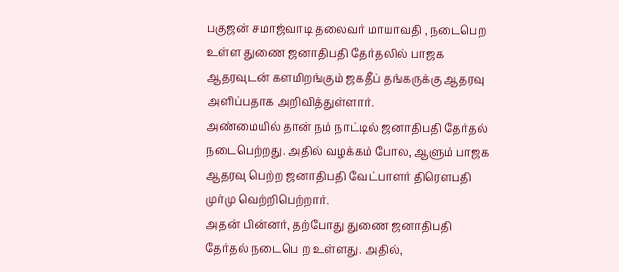பகுஜன் சமாஜ்வாடி தலைவர் மாயாவதி , நடைபெற உள்ள துணை ஜனாதிபதி தேர்தலில் பாஜக ஆதரவுடன் களமிறங்கும் ஜகதீப் தங்கருக்கு ஆதரவு அளிப்பதாக அறிவித்துள்ளார்.
அண்மையில் தான் நம் நாட்டில் ஜனாதிபதி தேர்தல் நடைபெற்றது. அதில் வழக்கம் போல, ஆளும் பாஜக ஆதரவு பெற்ற ஜனாதிபதி வேட்பாளர் திரௌபதி முர்மு வெற்றிபெற்றார்.
அதன் பின்னர், தற்போது துணை ஜனாதிபதி தேர்தல் நடைபெ ற உள்ளது. அதில்,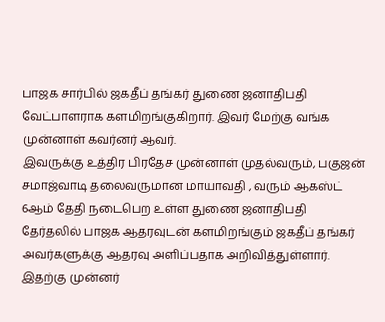பாஜக சார்பில் ஜகதீப் தங்கர் துணை ஜனாதிபதி வேட்பாளராக களமிறங்குகிறார். இவர் மேற்கு வங்க முன்னாள் கவர்னர் ஆவர்.
இவருக்கு உத்திர பிரதேச முன்னாள் முதல்வரும், பகுஜன் சமாஜ்வாடி தலைவருமான மாயாவதி , வரும் ஆகஸ்ட் 6ஆம் தேதி நடைபெற உள்ள துணை ஜனாதிபதி தேர்தலில் பாஜக ஆதரவுடன் களமிறங்கும் ஜகதீப் தங்கர் அவர்களுக்கு ஆதரவு அளிப்பதாக அறிவித்துள்ளார்.
இதற்கு முன்னர்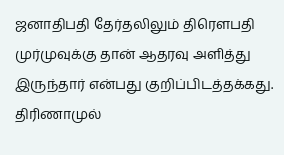ஜனாதிபதி தேர்தலிலும் திரௌபதி முர்முவுக்கு தான் ஆதரவு அளித்து இருந்தார் என்பது குறிப்பிடத்தக்கது. திரிணாமுல்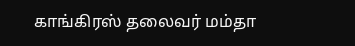காங்கிரஸ் தலைவர் மம்தா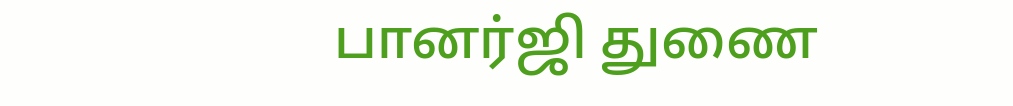பானர்ஜி துணை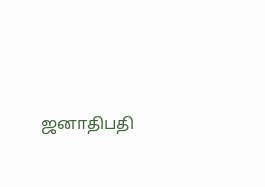ஜனாதிபதி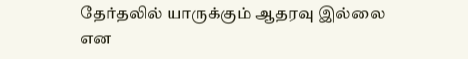தேர்தலில் யாருக்கும் ஆதரவு இல்லை என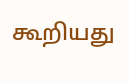கூறியது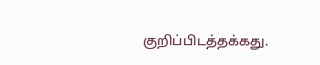குறிப்பிடத்தக்கது.